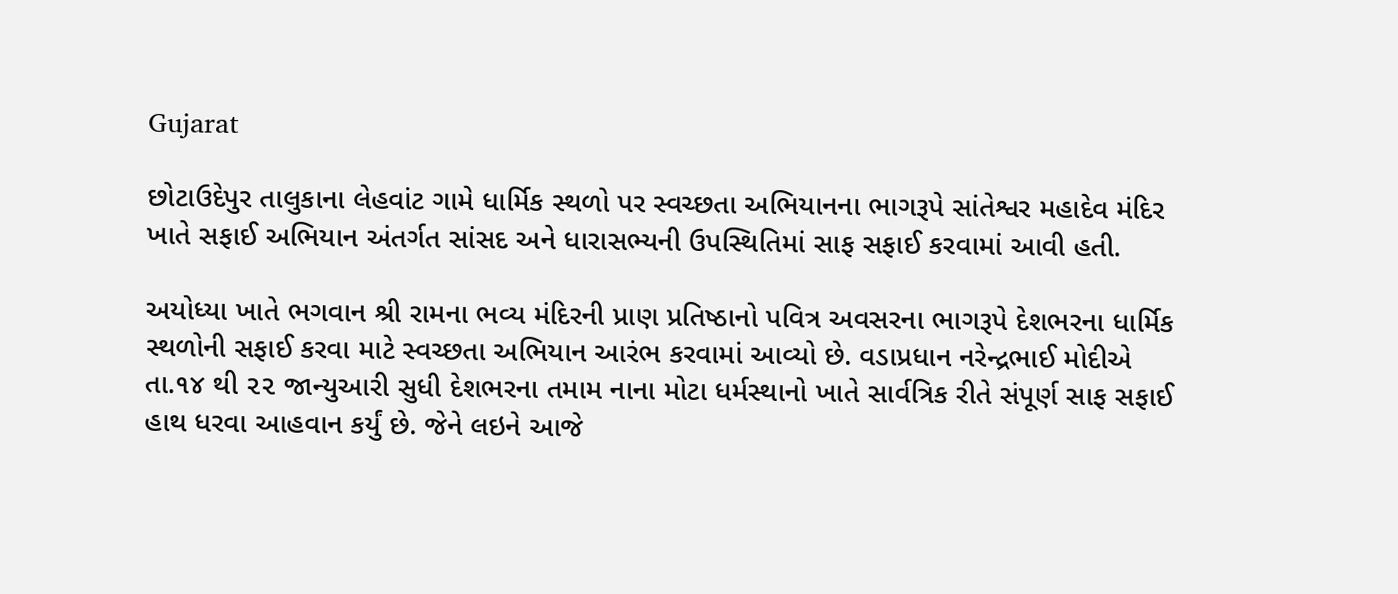Gujarat

છોટાઉદેપુર તાલુકાના લેહવાંટ ગામે ધાર્મિક સ્થળો પર સ્વચ્છતા અભિયાનના ભાગરૂપે સાંતેશ્વર મહાદેવ મંદિર ખાતે સફાઈ અભિયાન અંતર્ગત સાંસદ અને ધારાસભ્યની ઉપસ્થિતિમાં સાફ સફાઈ કરવામાં આવી હતી.

અયોધ્યા ખાતે ભગવાન શ્રી રામના ભવ્ય મંદિરની પ્રાણ પ્રતિષ્ઠાનો પવિત્ર અવસરના ભાગરૂપે દેશભરના ધાર્મિક સ્થળોની સફાઈ કરવા માટે સ્વચ્છતા અભિયાન આરંભ કરવામાં આવ્યો છે. વડાપ્રધાન નરેન્દ્રભાઈ મોદીએ તા.૧૪ થી ૨૨ જાન્યુઆરી સુધી દેશભરના તમામ નાના મોટા ધર્મસ્થાનો ખાતે સાર્વત્રિક રીતે સંપૂર્ણ સાફ સફાઈ હાથ ધરવા આહવાન કર્યું છે. જેને લઇને આજે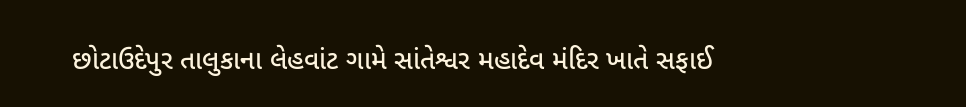છોટાઉદેપુર તાલુકાના લેહવાંટ ગામે સાંતેશ્વર મહાદેવ મંદિર ખાતે સફાઈ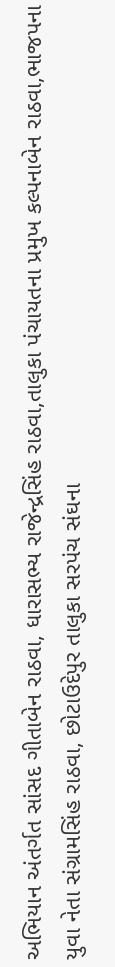અભિયાન અંતર્ગત સાંસદ ગીતાબેન રાઠવા, ધારાસભ્ય રાજેન્દ્રસિંહ રાઠવા,તાલુકા પંચાયતના પ્રમુખ કલ્પનાબેન રાઠવા,ભાજપના યુવા નેતા સંગ્રામસિંહ રાઠવા, છોટાઉદેપુર તાલુકા સરપંચ સંઘના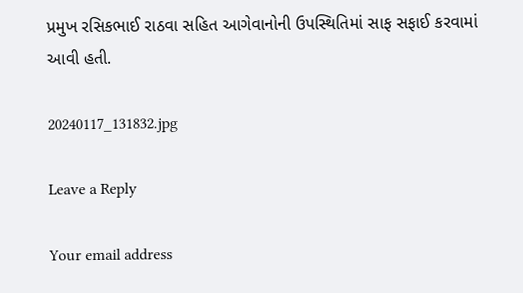પ્રમુખ રસિકભાઈ રાઠવા સહિત આગેવાનોની ઉપસ્થિતિમાં સાફ સફાઈ કરવામાં આવી હતી.

20240117_131832.jpg

Leave a Reply

Your email address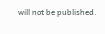will not be published.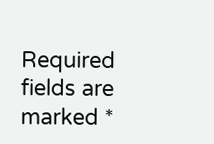Required fields are marked *